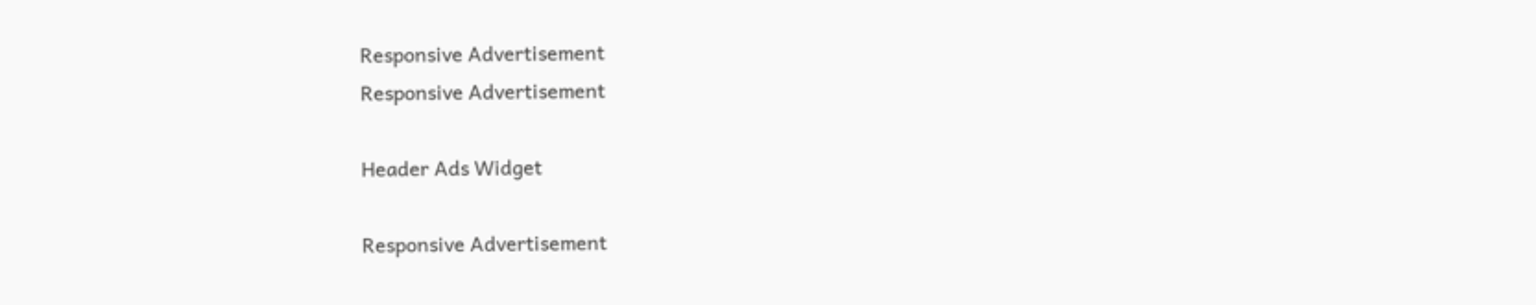Responsive Advertisement
Responsive Advertisement

Header Ads Widget

Responsive Advertisement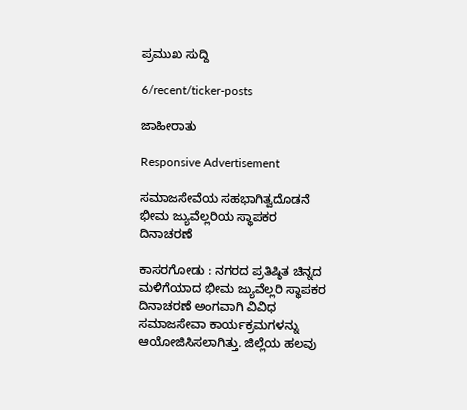ಪ್ರಮುಖ ಸುದ್ದಿ

6/recent/ticker-posts

ಜಾಹೀರಾತು

Responsive Advertisement

ಸಮಾಜಸೇವೆಯ ಸಹಭಾಗಿತ್ವದೊಡನೆ ಭೀಮ ಜ್ಯುವೆಲ್ಲರಿಯ ಸ್ಥಾಪಕರ ದಿನಾಚರಣೆ

ಕಾಸರಗೋಡು : ನಗರದ ಪ್ರತಿಷ್ಠಿತ ಚಿನ್ನದ ಮಳಿಗೆಯಾದ ಭೀಮ ಜ್ಯುವೆಲ್ಲರಿ ಸ್ಥಾಪಕರ ದಿನಾಚರಣೆ ಅಂಗವಾಗಿ ವಿವಿಧ ಸಮಾಜಸೇವಾ ಕಾರ್ಯಕ್ರಮಗಳನ್ನು ಆಯೋಜಿಸಿಸಲಾಗಿತ್ತು. ಜಿಲ್ಲೆಯ ಹಲವು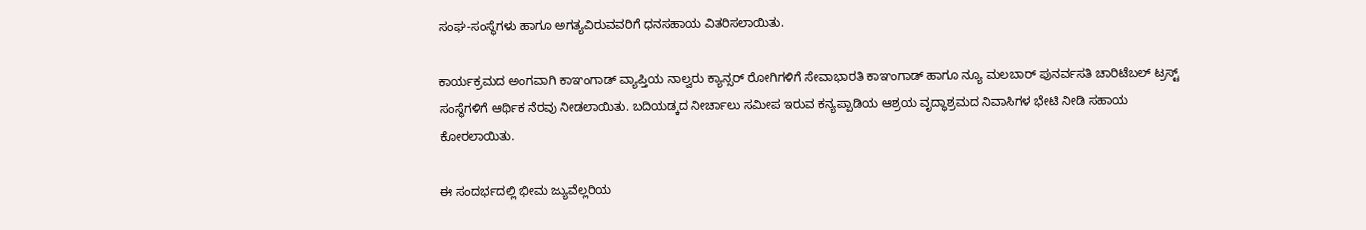ಸಂಘ-ಸಂಸ್ಥೆಗಳು ಹಾಗೂ ಅಗತ್ಯವಿರುವವರಿಗೆ ಧನಸಹಾಯ ವಿತರಿಸಲಾಯಿತು.

ಕಾರ್ಯಕ್ರಮದ ಅಂಗವಾಗಿ ಕಾಞಂಗಾಡ್ ವ್ಯಾಪ್ತಿಯ ನಾಲ್ವರು ಕ್ಯಾನ್ಸರ್ ರೋಗಿಗಳಿಗೆ ಸೇವಾಭಾರತಿ ಕಾಞಂಗಾಡ್ ಹಾಗೂ ನ್ಯೂ ಮಲಬಾರ್ ಪುನರ್ವಸತಿ ಚಾರಿಟೆಬಲ್ ಟ್ರಸ್ಟ್ ಸಂಸ್ಥೆಗಳಿಗೆ ಆರ್ಥಿಕ ನೆರವು ನೀಡಲಾಯಿತು. ಬದಿಯಡ್ಕದ ನೀರ್ಚಾಲು ಸಮೀಪ ಇರುವ ಕನ್ಯಪ್ಪಾಡಿಯ ಆಶ್ರಯ ವೃದ್ಧಾಶ್ರಮದ ನಿವಾಸಿಗಳ ಭೇಟಿ ನೀಡಿ ಸಹಾಯ ಕೋರಲಾಯಿತು.

ಈ ಸಂದರ್ಭದಲ್ಲಿ ಭೀಮ ಜ್ಯುವೆಲ್ಲರಿಯ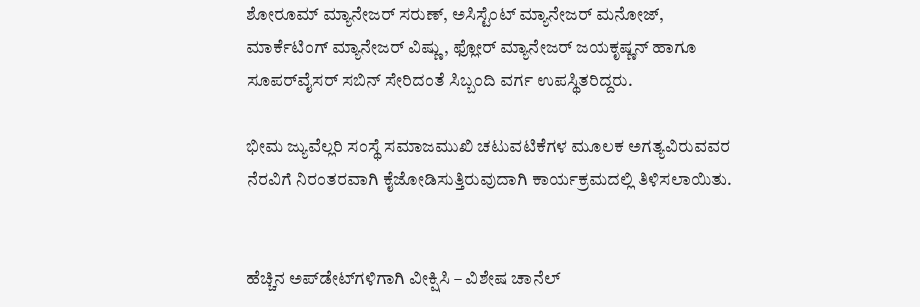ಶೋರೂಮ್ ಮ್ಯಾನೇಜರ್ ಸರುಣ್, ಅಸಿಸ್ಟೆಂಟ್ ಮ್ಯಾನೇಜರ್ ಮನೋಜ್, ಮಾರ್ಕೆಟಿಂಗ್ ಮ್ಯಾನೇಜರ್ ವಿಷ್ಣು, ಫ್ಲೋರ್ ಮ್ಯಾನೇಜರ್ ಜಯಕೃಷ್ಣನ್ ಹಾಗೂ ಸೂಪರ್‌ವೈಸರ್ ಸಬಿನ್ ಸೇರಿದಂತೆ ಸಿಬ್ಬಂದಿ ವರ್ಗ ಉಪಸ್ಥಿತರಿದ್ದರು.

ಭೀಮ ಜ್ಯುವೆಲ್ಲರಿ ಸಂಸ್ಥೆ ಸಮಾಜಮುಖಿ ಚಟುವಟಿಕೆಗಳ ಮೂಲಕ ಅಗತ್ಯವಿರುವವರ ನೆರವಿಗೆ ನಿರಂತರವಾಗಿ ಕೈಜೋಡಿಸುತ್ತಿರುವುದಾಗಿ ಕಾರ್ಯಕ್ರಮದಲ್ಲಿ ತಿಳಿಸಲಾಯಿತು.


ಹೆಚ್ಚಿನ ಅಪ್‌ಡೇಟ್‌ಗಳಿಗಾಗಿ ವೀಕ್ಷಿಸಿ – ವಿಶೇಷ ಚಾನೆಲ್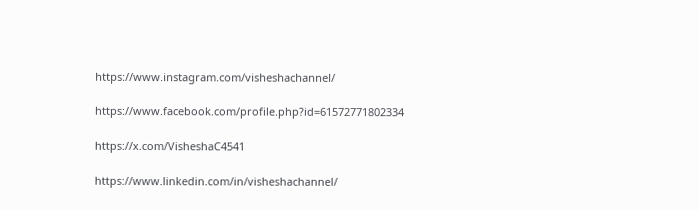https://www.instagram.com/visheshachannel/

https://www.facebook.com/profile.php?id=61572771802334

https://x.com/VisheshaC4541

https://www.linkedin.com/in/visheshachannel/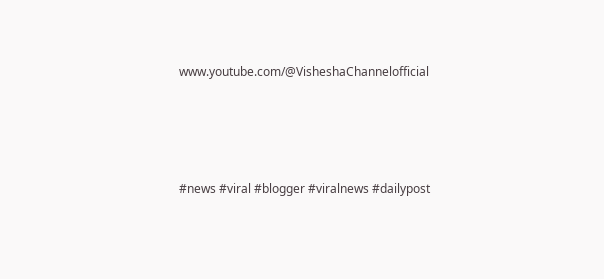www.youtube.com/@VisheshaChannelofficial




#news #viral #blogger #viralnews #dailypost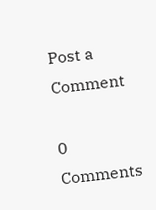Post a Comment

0 Comments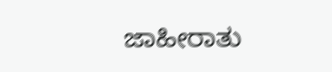ಜಾಹೀರಾತು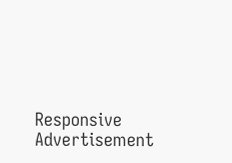Responsive Advertisement